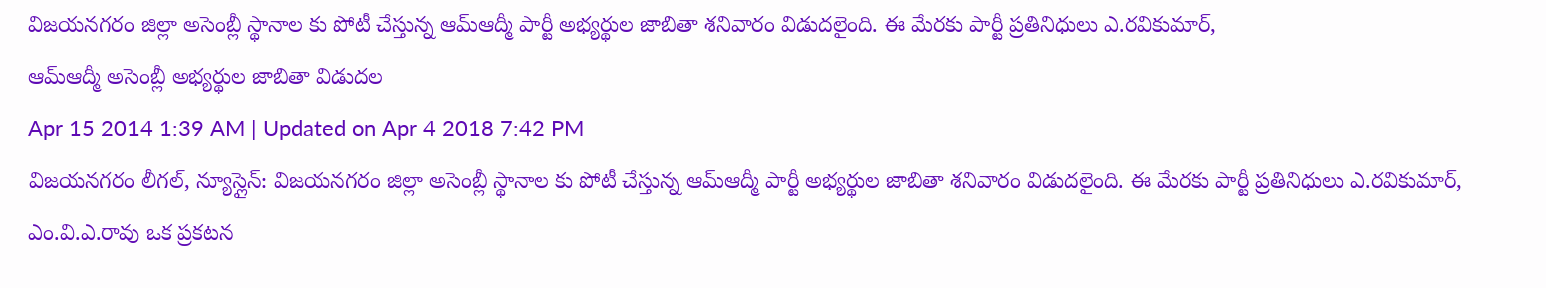విజయనగరం జిల్లా అసెంబ్లీ స్థానాల కు పోటీ చేస్తున్న ఆమ్ఆద్మీ పార్టీ అభ్యర్థుల జాబితా శనివారం విడుదలైంది. ఈ మేరకు పార్టీ ప్రతినిధులు ఎ.రవికుమార్,
ఆమ్ఆద్మీ అసెంబ్లీ అభ్యర్థుల జాబితా విడుదల
Apr 15 2014 1:39 AM | Updated on Apr 4 2018 7:42 PM
విజయనగరం లీగల్, న్యూస్లైన్: విజయనగరం జిల్లా అసెంబ్లీ స్థానాల కు పోటీ చేస్తున్న ఆమ్ఆద్మీ పార్టీ అభ్యర్థుల జాబితా శనివారం విడుదలైంది. ఈ మేరకు పార్టీ ప్రతినిధులు ఎ.రవికుమార్, ఎం.వి.ఎ.రావు ఒక ప్రకటన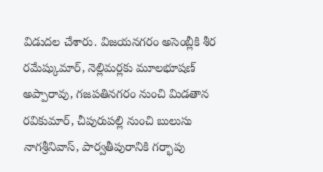విడుదల చేశారు. విజయనగరం అసెంబ్లీకి శీర రమేష్కుమార్, నెల్లిమర్లకు మూలభూషణ్ అప్పారావు, గజపతినగరం నుంచి మిడతాన రవికుమార్, చీపురుపల్లి నుంచి బులుసు నాగశ్రీనివాస్, పార్వతీపురానికి గర్భాపు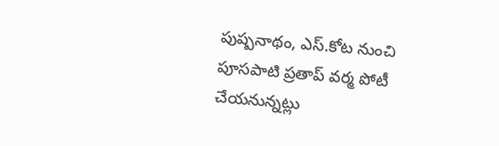పుష్పనాథం, ఎస్.కోట నుంచి పూసపాటి ప్రతాప్ వర్మ పోటీ చేయనున్నట్లు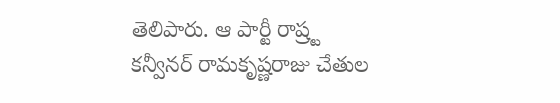తెలిపారు. ఆ పార్టీ రాష్ర్ట కన్వీనర్ రామకృష్ణరాజు చేతుల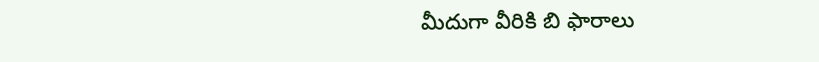మీదుగా వీరికి బి ఫారాలు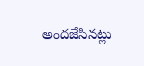అందజేసినట్లు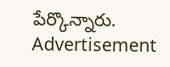పేర్కొన్నారు.
Advertisement